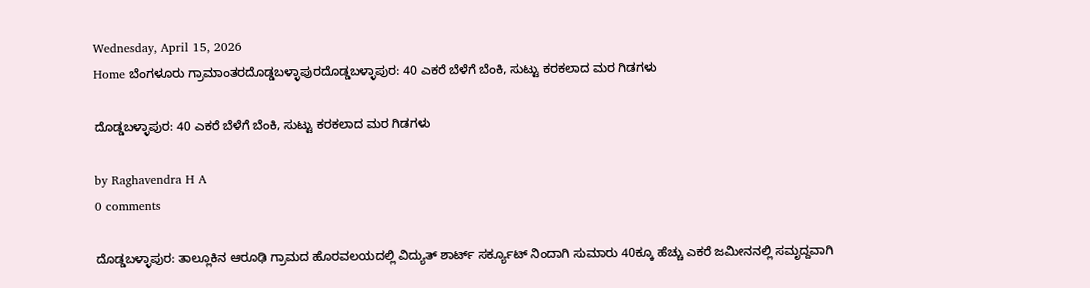Wednesday, April 15, 2026
Home ಬೆಂಗಳೂರು ಗ್ರಾಮಾಂತರದೊಡ್ಡಬಳ್ಳಾಪುರದೊಡ್ಡಬಳ್ಳಾಪುರ: 40 ಎಕರೆ ಬೆಳೆಗೆ ಬೆಂಕಿ, ಸುಟ್ಟು ಕರಕಲಾದ ಮರ ಗಿಡಗಳು

ದೊಡ್ಡಬಳ್ಳಾಪುರ: 40 ಎಕರೆ ಬೆಳೆಗೆ ಬೆಂಕಿ, ಸುಟ್ಟು ಕರಕಲಾದ ಮರ ಗಿಡಗಳು

by Raghavendra H A
0 comments

ದೊಡ್ಡಬಳ್ಳಾಪುರ: ತಾಲ್ಲೂಕಿನ ಆರೂಢಿ ಗ್ರಾಮದ ಹೊರವಲಯದಲ್ಲಿ ವಿದ್ಯುತ್ ಶಾರ್ಟ್ ಸರ್ಕ್ಯೂಟ್ ನಿಂದಾಗಿ ಸುಮಾರು 40ಕ್ಕೂ ಹೆಚ್ಚು ಎಕರೆ ಜಮೀನನಲ್ಲಿ ಸಮೃದ್ದವಾಗಿ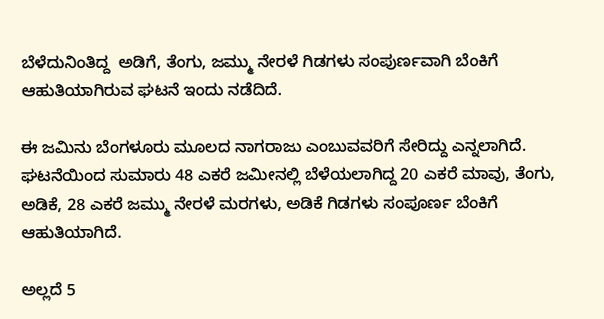ಬೆಳೆದುನಿಂತಿದ್ದ  ಅಡಿಗೆ, ತೆಂಗು, ಜಮ್ಮು ನೇರಳೆ ಗಿಡಗಳು ಸಂಪುರ್ಣವಾಗಿ ಬೆಂಕಿಗೆ ಆಹುತಿಯಾಗಿರುವ ಘಟನೆ ಇಂದು ನಡೆದಿದೆ.

ಈ ಜಮಿನು ಬೆಂಗಳೂರು ಮೂಲದ ನಾಗರಾಜು ಎಂಬುವವರಿಗೆ ಸೇರಿದ್ದು ಎನ್ನಲಾಗಿದೆ. ಘಟನೆಯಿಂದ ಸುಮಾರು 48 ಎಕರೆ ಜಮೀನಲ್ಲಿ ಬೆಳೆಯಲಾಗಿದ್ದ 20 ಎಕರೆ ಮಾವು, ತೆಂಗು, ಅಡಿಕೆ, 28 ಎಕರೆ ಜಮ್ಮು ನೇರಳೆ ಮರಗಳು, ಅಡಿಕೆ ಗಿಡಗಳು ಸಂಪೂರ್ಣ ಬೆಂಕಿಗೆ ಆಹುತಿಯಾಗಿದೆ.

ಅಲ್ಲದೆ 5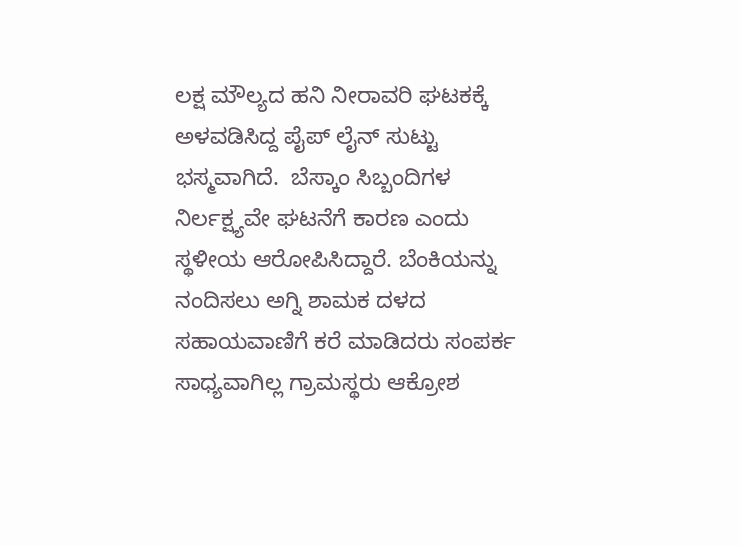ಲಕ್ಷ ಮೌಲ್ಯದ ಹನಿ ನೀರಾವರಿ ಘಟಕಕ್ಕೆ ಅಳವಡಿಸಿದ್ದ ಪೈಪ್ ಲೈನ್ ಸುಟ್ಟು ಭಸ್ಮವಾಗಿದೆ.  ಬೆಸ್ಕಾಂ ಸಿಬ್ಬಂದಿಗಳ ನಿರ್ಲಕ್ಷ್ಯವೇ ಘಟನೆಗೆ ಕಾರಣ ಎಂದು ಸ್ಥಳೀಯ ಆರೋಪಿಸಿದ್ದಾರೆ. ಬೆಂಕಿಯನ್ನು ನಂದಿಸಲು ಅಗ್ನಿ ಶಾಮಕ ದಳದ ಸಹಾಯವಾಣಿಗೆ ಕರೆ ಮಾಡಿದರು ಸಂಪರ್ಕ ಸಾಧ್ಯವಾಗಿಲ್ಲ ಗ್ರಾಮಸ್ಥರು ಆಕ್ರೋಶ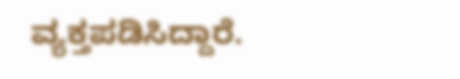ವ್ಯಕ್ತಪಡಿಸಿದ್ದಾರೆ.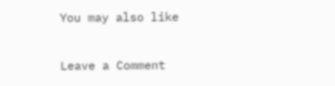You may also like

Leave a Comment